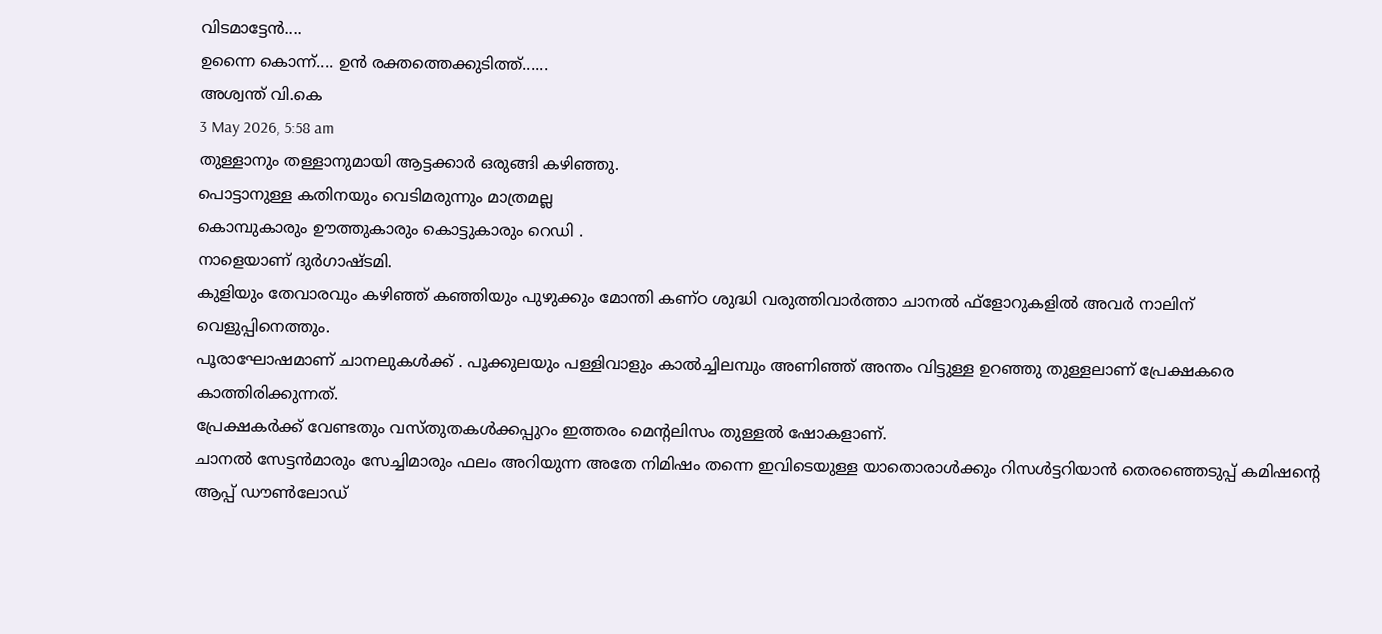വിടമാട്ടേൻ....
ഉന്നൈ കൊന്ന്.... ഉൻ രക്തത്തെക്കുടിത്ത്......
അശ്വന്ത് വി.കെ
3 May 2026, 5:58 am
തുള്ളാനും തള്ളാനുമായി ആട്ടക്കാർ ഒരുങ്ങി കഴിഞ്ഞു.
പൊട്ടാനുള്ള കതിനയും വെടിമരുന്നും മാത്രമല്ല
കൊമ്പുകാരും ഊത്തുകാരും കൊട്ടുകാരും റെഡി .
നാളെയാണ് ദുർഗാഷ്ടമി.
കുളിയും തേവാരവും കഴിഞ്ഞ് കഞ്ഞിയും പുഴുക്കും മോന്തി കണ്ഠ ശുദ്ധി വരുത്തിവാർത്താ ചാനൽ ഫ്ളോറുകളിൽ അവർ നാലിന് വെളുപ്പിനെത്തും.
പൂരാഘോഷമാണ് ചാനലുകൾക്ക് . പൂക്കുലയും പള്ളിവാളും കാൽച്ചിലമ്പും അണിഞ്ഞ് അന്തം വിട്ടുള്ള ഉറഞ്ഞു തുള്ളലാണ് പ്രേക്ഷകരെ കാത്തിരിക്കുന്നത്.
പ്രേക്ഷകർക്ക് വേണ്ടതും വസ്തുതകൾക്കപ്പുറം ഇത്തരം മെന്റലിസം തുള്ളൽ ഷോകളാണ്.
ചാനൽ സേട്ടൻമാരും സേച്ചിമാരും ഫലം അറിയുന്ന അതേ നിമിഷം തന്നെ ഇവിടെയുള്ള യാതൊരാൾക്കും റിസൾട്ടറിയാൻ തെരഞ്ഞെടുപ്പ് കമിഷന്റെ ആപ്പ് ഡൗൺലോഡ്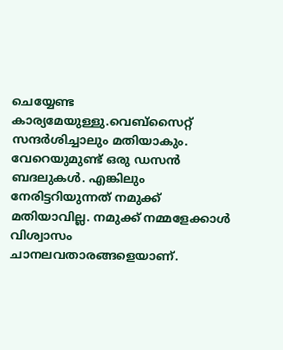ചെയ്യേണ്ട കാര്യമേയുള്ളു.വെബ്സൈറ്റ് സന്ദർശിച്ചാലും മതിയാകും. വേറെയുമുണ്ട് ഒരു ഡസൻ ബദലുകൾ. എങ്കിലും നേരിട്ടറിയുന്നത് നമുക്ക് മതിയാവില്ല. നമുക്ക് നമ്മളേക്കാൾ വിശ്വാസം ചാനലവതാരങ്ങളെയാണ്.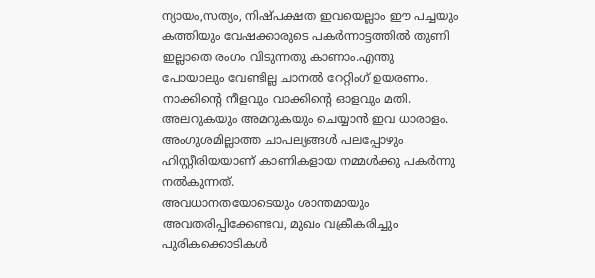ന്യായം,സത്യം, നിഷ്പക്ഷത ഇവയെല്ലാം ഈ പച്ചയും കത്തിയും വേഷക്കാരുടെ പകർന്നാട്ടത്തിൽ തുണി ഇല്ലാതെ രംഗം വിടുന്നതു കാണാം.എന്തു പോയാലും വേണ്ടില്ല ചാനൽ റേറ്റിംഗ് ഉയരണം. നാക്കിന്റെ നീളവും വാക്കിന്റെ ഓളവും മതി. അലറുകയും അമറുകയും ചെയ്യാൻ ഇവ ധാരാളം. അംഗുശമില്ലാത്ത ചാപല്യങ്ങൾ പലപ്പോഴും ഹിസ്റ്റീരിയയാണ് കാണികളായ നമ്മൾക്കു പകർന്നു നൽകുന്നത്.
അവധാനതയോടെയും ശാന്തമായും അവതരിപ്പിക്കേണ്ടവ, മുഖം വക്രീകരിച്ചും പുരികക്കൊടികൾ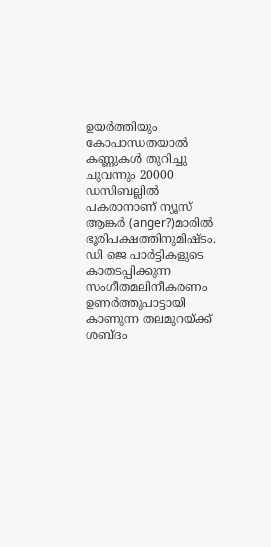ഉയർത്തിയും കോപാന്ധതയാൽ കണ്ണുകൾ തുറിച്ചു ചുവന്നും 20000 ഡസിബല്ലിൽ പകരാനാണ് ന്യൂസ് ആങ്കർ (anger?)മാരിൽ ഭൂരിപക്ഷത്തിനുമിഷ്ടം. ഡി ജെ പാർട്ടികളുടെ കാതടപ്പിക്കുന്ന സംഗീതമലിനീകരണം ഉണർത്തുപാട്ടായി കാണുന്ന തലമുറയ്ക്ക് ശബ്ദം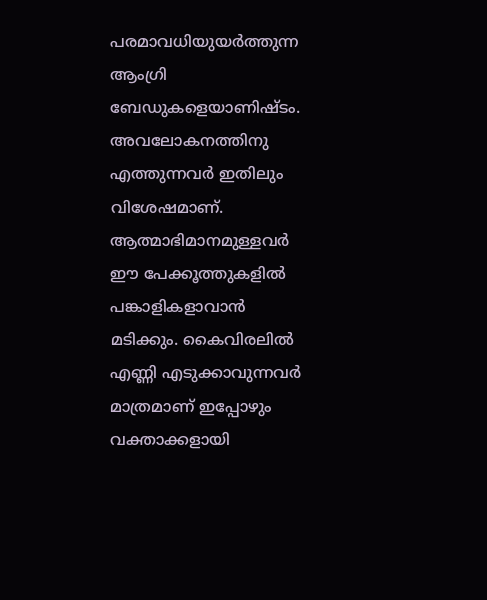പരമാവധിയുയർത്തുന്ന ആംഗ്രി ബേഡുകളെയാണിഷ്ടം.
അവലോകനത്തിനു എത്തുന്നവർ ഇതിലും വിശേഷമാണ്. ആത്മാഭിമാനമുള്ളവർ ഈ പേക്കൂത്തുകളിൽ പങ്കാളികളാവാൻ മടിക്കും. കൈവിരലിൽ എണ്ണി എടുക്കാവുന്നവർ മാത്രമാണ് ഇപ്പോഴും വക്താക്കളായി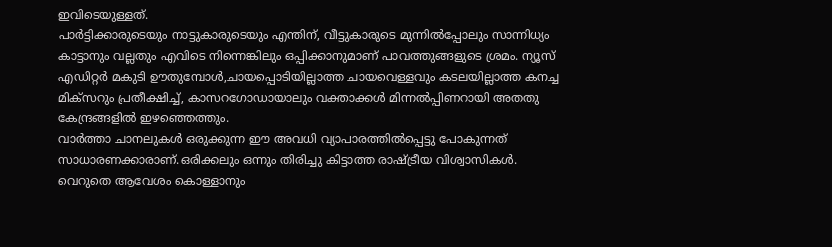ഇവിടെയുള്ളത്.
പാർട്ടിക്കാരുടെയും നാട്ടുകാരുടെയും എന്തിന്, വീട്ടുകാരുടെ മുന്നിൽപ്പോലും സാന്നിധ്യം കാട്ടാനും വല്ലതും എവിടെ നിന്നെങ്കിലും ഒപ്പിക്കാനുമാണ് പാവത്തുങ്ങളുടെ ശ്രമം. ന്യൂസ് എഡിറ്റർ മകുടി ഊതുമ്പോൾ,ചായപ്പൊടിയില്ലാത്ത ചായവെള്ളവും കടലയില്ലാത്ത കനച്ച മിക്സറും പ്രതീക്ഷിച്ച്, കാസറഗോഡായാലും വക്താക്കൾ മിന്നൽപ്പിണറായി അതതു കേന്ദ്രങ്ങളിൽ ഇഴഞ്ഞെത്തും.
വാർത്താ ചാനലുകൾ ഒരുക്കുന്ന ഈ അവധി വ്യാപാരത്തിൽപ്പെട്ടു പോകുന്നത് സാധാരണക്കാരാണ്.ഒരിക്കലും ഒന്നും തിരിച്ചു കിട്ടാത്ത രാഷ്ട്രീയ വിശ്വാസികൾ. വെറുതെ ആവേശം കൊള്ളാനും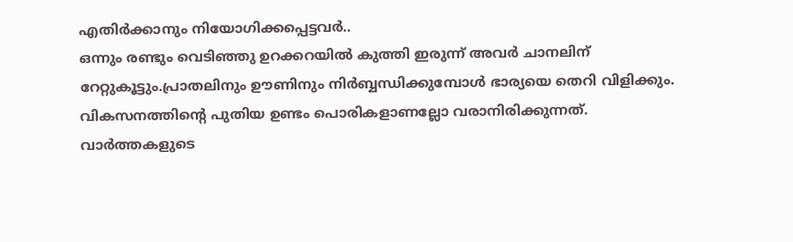എതിർക്കാനും നിയോഗിക്കപ്പെട്ടവർ..
ഒന്നും രണ്ടും വെടിഞ്ഞു ഉറക്കറയിൽ കുത്തി ഇരുന്ന് അവർ ചാനലിന് റേറ്റുകൂട്ടും.പ്രാതലിനും ഊണിനും നിർബ്ബന്ധിക്കുമ്പോൾ ഭാര്യയെ തെറി വിളിക്കും. വികസനത്തിന്റെ പുതിയ ഉണ്ടം പൊരികളാണല്ലോ വരാനിരിക്കുന്നത്.
വാർത്തകളുടെ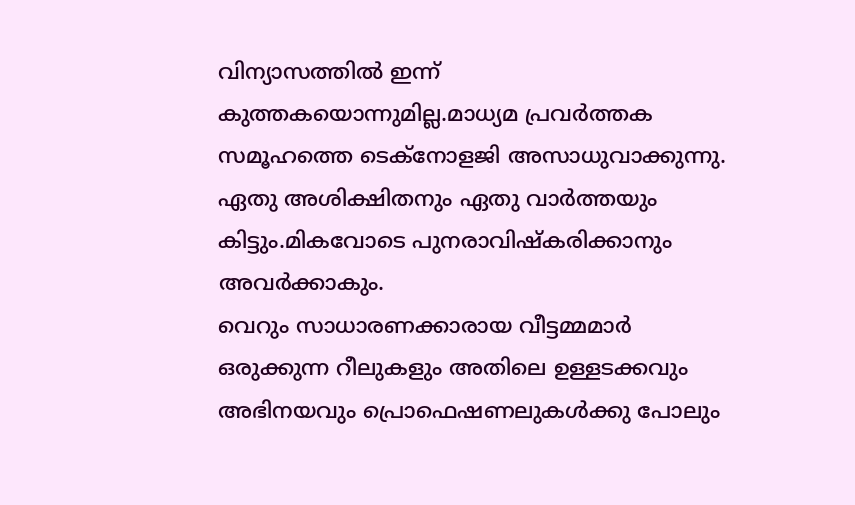വിന്യാസത്തിൽ ഇന്ന് കുത്തകയൊന്നുമില്ല.മാധ്യമ പ്രവർത്തക സമൂഹത്തെ ടെക്നോളജി അസാധുവാക്കുന്നു. ഏതു അശിക്ഷിതനും ഏതു വാർത്തയും കിട്ടും.മികവോടെ പുനരാവിഷ്കരിക്കാനും അവർക്കാകും.
വെറും സാധാരണക്കാരായ വീട്ടമ്മമാർ ഒരുക്കുന്ന റീലുകളും അതിലെ ഉള്ളടക്കവും അഭിനയവും പ്രൊഫെഷണലുകൾക്കു പോലും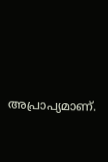അപ്രാപ്യമാണ്.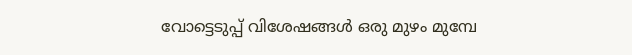വോട്ടെടുപ്പ് വിശേഷങ്ങൾ ഒരു മുഴം മുമ്പേ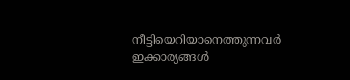നീട്ടിയെറിയാനെത്തുന്നവർ ഇക്കാര്യങ്ങൾ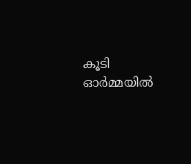കൂടി ഓർമ്മയിൽ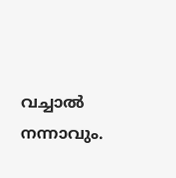വച്ചാൽ നന്നാവും.